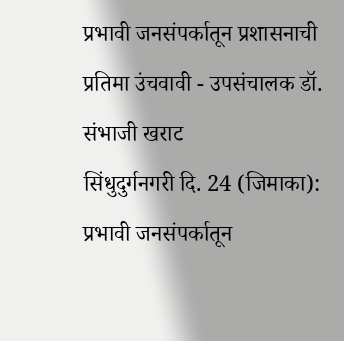प्रभावी जनसंपर्कातून प्रशासनाची प्रतिमा उंचवावी - उपसंचालक डॉ. संभाजी खराट
सिंधुदुर्गनगरी दि. 24 (जिमाका): प्रभावी जनसंपर्कातून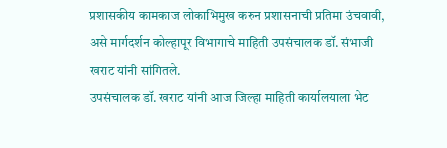प्रशासकीय कामकाज लोकाभिमुख करुन प्रशासनाची प्रतिमा उंचवावी, असे मार्गदर्शन कोल्हापूर विभागाचे माहिती उपसंचालक डॉ. संभाजी खराट यांनी सांगितले.
उपसंचालक डॉ. खराट यांनी आज जिल्हा माहिती कार्यालयाला भेट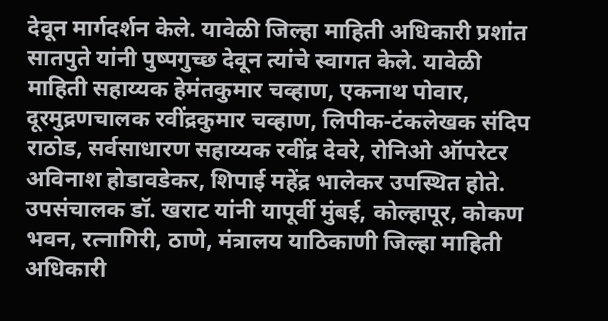देवून मार्गदर्शन केले. यावेळी जिल्हा माहिती अधिकारी प्रशांत सातपुते यांनी पुष्पगुच्छ देवून त्यांचे स्वागत केले. यावेळी माहिती सहाय्यक हेमंतकुमार चव्हाण, एकनाथ पोवार, दूरमुद्रणचालक रवींद्रकुमार चव्हाण, लिपीक-टंकलेखक संदिप राठोड, सर्वसाधारण सहाय्यक रवींद्र देवरे, रोनिओ ऑपरेटर अविनाश होडावडेकर, शिपाई महेंद्र भालेकर उपस्थित होते.
उपसंचालक डॉ. खराट यांनी यापूर्वी मुंबई, कोल्हापूर, कोकण भवन, रत्नागिरी, ठाणे, मंत्रालय याठिकाणी जिल्हा माहिती अधिकारी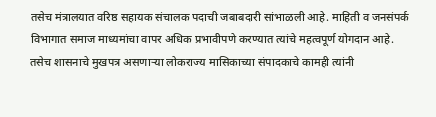तसेच मंत्रालयात वरिष्ठ सहायक संचालक पदाची जबाबदारी सांभाळली आहे. माहिती व जनसंपर्क विभागात समाज माध्यमांचा वापर अधिक प्रभावीपणे करण्यात त्यांचे महत्वपूर्ण योगदान आहे. तसेच शासनाचे मुखपत्र असणाऱ्या लोकराज्य मासिकाच्या संपादकाचे कामही त्यांनी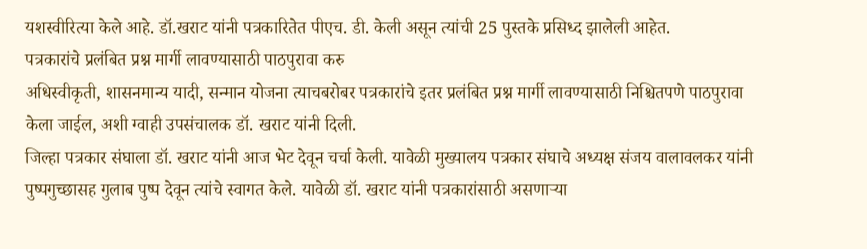यशस्वीरित्या केले आहे. डॉ.खराट यांनी पत्रकारितेत पीएच. डी. केली असून त्यांची 25 पुस्तके प्रसिध्द झालेली आहेत.
पत्रकारांचे प्रलंबित प्रश्न मार्गी लावण्यासाठी पाठपुरावा करु
अधिस्वीकृती, शासनमान्य यादी, सन्मान योजना त्याचबरोबर पत्रकारांचे इतर प्रलंबित प्रश्न मार्गी लावण्यासाठी निश्चितपणे पाठपुरावा केला जाईल, अशी ग्वाही उपसंचालक डॉ. खराट यांनी दिली.
जिल्हा पत्रकार संघाला डॉ. खराट यांनी आज भेट देवून चर्चा केली. यावेळी मुख्यालय पत्रकार संघाचे अध्यक्ष संजय वालावलकर यांनी पुष्पगुच्छासह गुलाब पुष्प देवून त्यांचे स्वागत केले. यावेळी डॉ. खराट यांनी पत्रकारांसाठी असणाऱ्या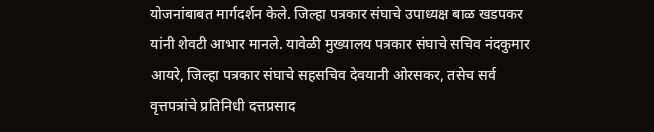योजनांबाबत मार्गदर्शन केले. जिल्हा पत्रकार संघाचे उपाध्यक्ष बाळ खडपकर यांनी शेवटी आभार मानले. यावेळी मुख्यालय पत्रकार संघाचे सचिव नंदकुमार आयरे, जिल्हा पत्रकार संघाचे सहसचिव देवयानी ओरसकर, तसेच सर्व वृत्तपत्रांचे प्रतिनिधी दत्तप्रसाद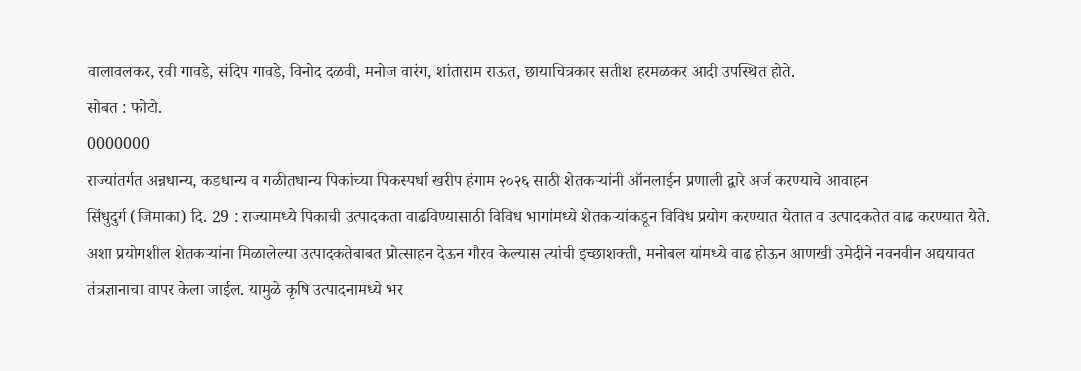वालावलकर, रवी गावडे, संदिप गावडे, विनोद दळवी, मनोज वारंग, शांताराम राऊत, छायाचित्रकार सतीश हरमळकर आदी उपस्थित होते.
सोबत : फोटो.
0000000
राज्यांतर्गत अन्नधान्य, कडधान्य व गळीतधान्य पिकांच्या पिकस्पर्धा खरीप हंगाम २०२६ साठी शेतकऱ्यांनी ऑनलाईन प्रणाली द्वारे अर्ज करण्याचे आवाहन
सिंधुदुर्ग (जिमाका) दि. 29 : राज्यामध्ये पिकाची उत्पादकता वाढविण्यासाठी विविध भागांमध्ये शेतकऱ्यांकडून विविध प्रयोग करण्यात येतात व उत्पादकतेत वाढ करण्यात येते. अशा प्रयोगशील शेतकऱ्यांना मिळालेल्या उत्पादकतेबाबत प्रोत्साहन देऊन गौरव केल्यास त्यांची इच्छाशक्ती, मनोबल यांमध्ये वाढ होऊन आणखी उमेदीने नवनवीन अद्ययावत तंत्रज्ञानाचा वापर केला जाईल. यामुळे कृषि उत्पादनामध्ये भर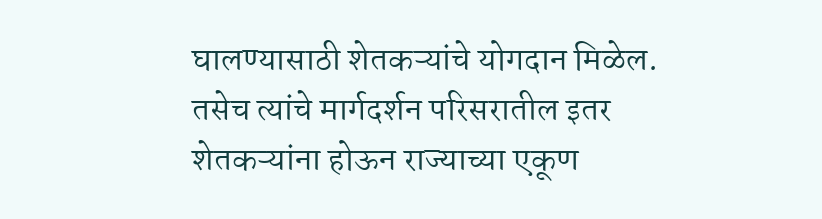घालण्यासाठी शेतकऱ्यांचे योगदान मिळेल. तसेच त्यांचे मार्गदर्शन परिसरातील इतर शेतकऱ्यांना होऊन राज्याच्या एकूण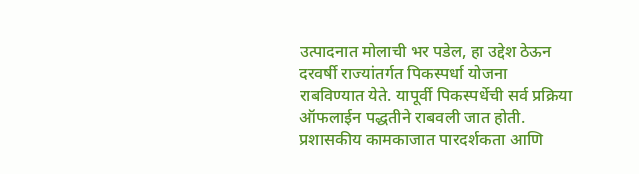उत्पादनात मोलाची भर पडेल, हा उद्देश ठेऊन दरवर्षी राज्यांतर्गत पिकस्पर्धा योजना राबविण्यात येते. यापूर्वी पिकस्पर्धेची सर्व प्रक्रिया ऑफलाईन पद्धतीने राबवली जात होती. प्रशासकीय कामकाजात पारदर्शकता आणि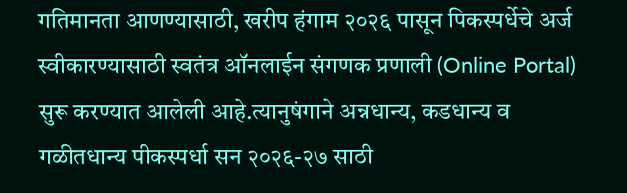गतिमानता आणण्यासाठी, खरीप हंगाम २०२६ पासून पिकस्पर्धेचे अर्ज स्वीकारण्यासाठी स्वतंत्र ऑनलाईन संगणक प्रणाली (Online Portal) सुरू करण्यात आलेली आहे.त्यानुषंगाने अन्नधान्य, कडधान्य व गळीतधान्य पीकस्पर्धा सन २०२६-२७ साठी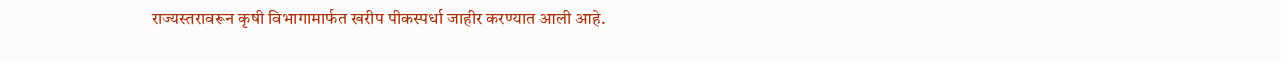राज्यस्तरावरून कृषी विभागामार्फत खरीप पीकस्पर्धा जाहीर करण्यात आली आहे.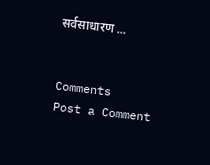सर्वसाधारण ...


Comments
Post a Comment